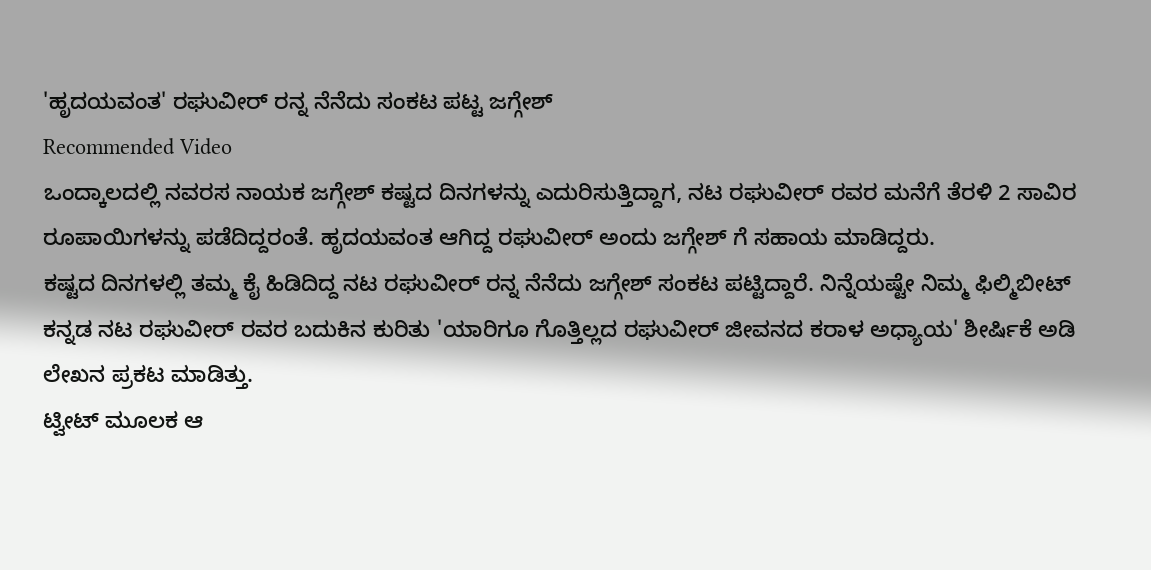'ಹೃದಯವಂತ' ರಘುವೀರ್ ರನ್ನ ನೆನೆದು ಸಂಕಟ ಪಟ್ಟ ಜಗ್ಗೇಶ್
Recommended Video
ಒಂದ್ಕಾಲದಲ್ಲಿ ನವರಸ ನಾಯಕ ಜಗ್ಗೇಶ್ ಕಷ್ಟದ ದಿನಗಳನ್ನು ಎದುರಿಸುತ್ತಿದ್ದಾಗ, ನಟ ರಘುವೀರ್ ರವರ ಮನೆಗೆ ತೆರಳಿ 2 ಸಾವಿರ ರೂಪಾಯಿಗಳನ್ನು ಪಡೆದಿದ್ದರಂತೆ. ಹೃದಯವಂತ ಆಗಿದ್ದ ರಘುವೀರ್ ಅಂದು ಜಗ್ಗೇಶ್ ಗೆ ಸಹಾಯ ಮಾಡಿದ್ದರು.
ಕಷ್ಟದ ದಿನಗಳಲ್ಲಿ ತಮ್ಮ ಕೈ ಹಿಡಿದಿದ್ದ ನಟ ರಘುವೀರ್ ರನ್ನ ನೆನೆದು ಜಗ್ಗೇಶ್ ಸಂಕಟ ಪಟ್ಟಿದ್ದಾರೆ. ನಿನ್ನೆಯಷ್ಟೇ ನಿಮ್ಮ ಫಿಲ್ಮಿಬೀಟ್ ಕನ್ನಡ ನಟ ರಘುವೀರ್ ರವರ ಬದುಕಿನ ಕುರಿತು 'ಯಾರಿಗೂ ಗೊತ್ತಿಲ್ಲದ ರಘುವೀರ್ ಜೀವನದ ಕರಾಳ ಅಧ್ಯಾಯ' ಶೀರ್ಷಿಕೆ ಅಡಿ ಲೇಖನ ಪ್ರಕಟ ಮಾಡಿತ್ತು.
ಟ್ವೀಟ್ ಮೂಲಕ ಆ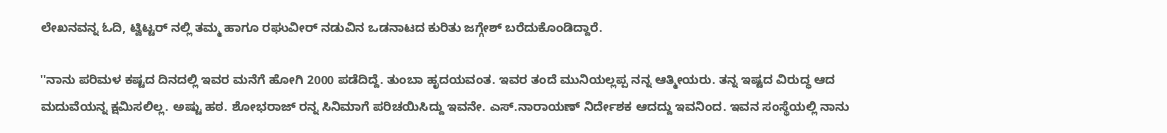ಲೇಖನವನ್ನ ಓದಿ, ಟ್ವಿಟ್ಟರ್ ನಲ್ಲಿ ತಮ್ಮ ಹಾಗೂ ರಘುವೀರ್ ನಡುವಿನ ಒಡನಾಟದ ಕುರಿತು ಜಗ್ಗೇಶ್ ಬರೆದುಕೊಂಡಿದ್ದಾರೆ.

''ನಾನು ಪರಿಮಳ ಕಷ್ಟದ ದಿನದಲ್ಲಿ ಇವರ ಮನೆಗೆ ಹೋಗಿ 2000 ಪಡೆದಿದ್ದೆ. ತುಂಬಾ ಹೃದಯವಂತ. ಇವರ ತಂದೆ ಮುನಿಯಲ್ಲಪ್ಪ ನನ್ನ ಆತ್ಮೀಯರು. ತನ್ನ ಇಷ್ಟದ ವಿರುದ್ಧ ಆದ ಮದುವೆಯನ್ನ ಕ್ಷಮಿಸಲಿಲ್ಲ. ಅಷ್ಟು ಹಠ. ಶೋಭರಾಜ್ ರನ್ನ ಸಿನಿಮಾಗೆ ಪರಿಚಯಿಸಿದ್ದು ಇವನೇ. ಎಸ್.ನಾರಾಯಣ್ ನಿರ್ದೇಶಕ ಆದದ್ದು ಇವನಿಂದ. ಇವನ ಸಂಸ್ಥೆಯಲ್ಲಿ ನಾನು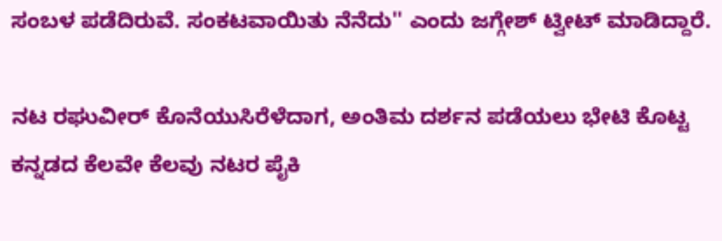ಸಂಬಳ ಪಡೆದಿರುವೆ. ಸಂಕಟವಾಯಿತು ನೆನೆದು'' ಎಂದು ಜಗ್ಗೇಶ್ ಟ್ವೀಟ್ ಮಾಡಿದ್ದಾರೆ.

ನಟ ರಘುವೀರ್ ಕೊನೆಯುಸಿರೆಳೆದಾಗ, ಅಂತಿಮ ದರ್ಶನ ಪಡೆಯಲು ಭೇಟಿ ಕೊಟ್ಟ ಕನ್ನಡದ ಕೆಲವೇ ಕೆಲವು ನಟರ ಪೈಕಿ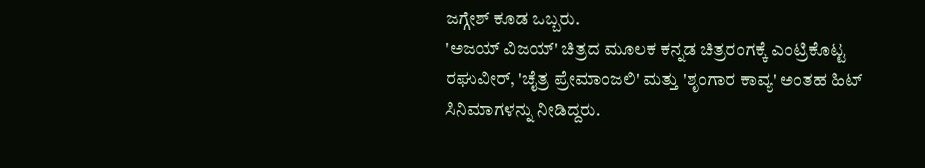ಜಗ್ಗೇಶ್ ಕೂಡ ಒಬ್ಬರು.
'ಅಜಯ್ ವಿಜಯ್' ಚಿತ್ರದ ಮೂಲಕ ಕನ್ನಡ ಚಿತ್ರರಂಗಕ್ಕೆ ಎಂಟ್ರಿಕೊಟ್ಟ ರಘುವೀರ್, 'ಚೈತ್ರ ಪ್ರೇಮಾಂಜಲಿ' ಮತ್ತು 'ಶೃಂಗಾರ ಕಾವ್ಯ' ಅಂತಹ ಹಿಟ್ ಸಿನಿಮಾಗಳನ್ನು ನೀಡಿದ್ದರು.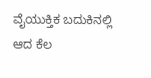ವೈಯುಕ್ತಿಕ ಬದುಕಿನಲ್ಲಿ ಆದ ಕೆಲ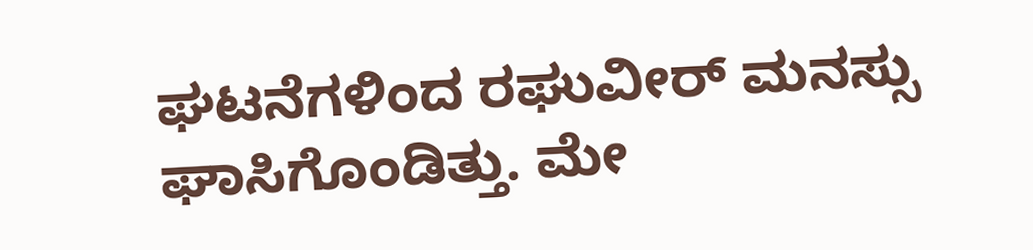ಘಟನೆಗಳಿಂದ ರಘುವೀರ್ ಮನಸ್ಸು ಘಾಸಿಗೊಂಡಿತ್ತು. ಮೇ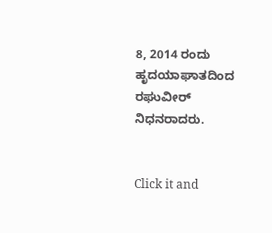8, 2014 ರಂದು ಹೃದಯಾಘಾತದಿಂದ ರಘುವೀರ್ ನಿಧನರಾದರು.


Click it and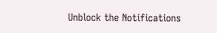Unblock the Notifications